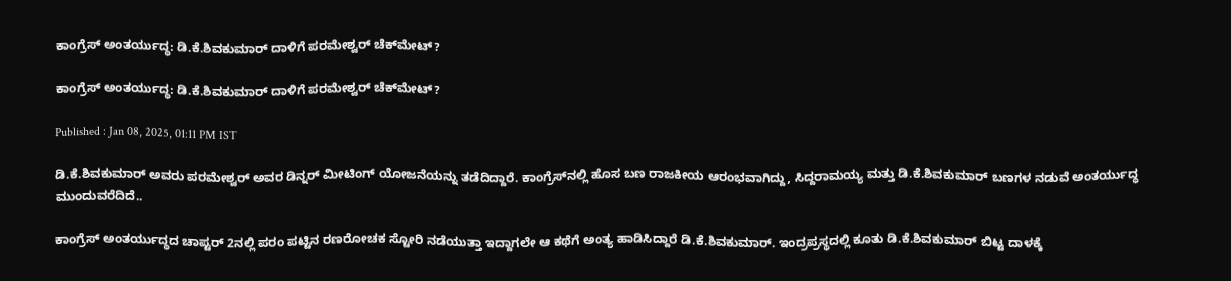ಕಾಂಗ್ರೆಸ್ ಅಂತರ್ಯುದ್ಧ: ಡಿ.ಕೆ.ಶಿವಕುಮಾರ್ ದಾಳಿಗೆ ಪರಮೇಶ್ವರ್ ಚೆಕ್‌ಮೇಟ್?

ಕಾಂಗ್ರೆಸ್ ಅಂತರ್ಯುದ್ಧ: ಡಿ.ಕೆ.ಶಿವಕುಮಾರ್ ದಾಳಿಗೆ ಪರಮೇಶ್ವರ್ ಚೆಕ್‌ಮೇಟ್?

Published : Jan 08, 2025, 01:11 PM IST

ಡಿ.ಕೆ.ಶಿವಕುಮಾರ್ ಅವರು ಪರಮೇಶ್ವರ್ ಅವರ ಡಿನ್ನರ್ ಮೀಟಿಂಗ್ ಯೋಜನೆಯನ್ನು ತಡೆದಿದ್ದಾರೆ. ಕಾಂಗ್ರೆಸ್‌ನಲ್ಲಿ ಹೊಸ ಬಣ ರಾಜಕೀಯ ಆರಂಭವಾಗಿದ್ದು, ಸಿದ್ದರಾಮಯ್ಯ ಮತ್ತು ಡಿ.ಕೆ.ಶಿವಕುಮಾರ್ ಬಣಗಳ ನಡುವೆ ಅಂತರ್ಯುದ್ಧ ಮುಂದುವರೆದಿದೆ..

ಕಾಂಗ್ರೆಸ್ ಅಂತರ್ಯುದ್ಧದ ಚಾಪ್ಟರ್ 2ನಲ್ಲಿ ಪರಂ ಪಟ್ಟಿನ ರಣರೋಚಕ ಸ್ಟೋರಿ ನಡೆಯುತ್ತಾ ಇದ್ದಾಗಲೇ ಆ ಕಥೆಗೆ ಅಂತ್ಯ ಹಾಡಿಸಿದ್ದಾರೆ ಡಿ.ಕೆ.ಶಿವಕುಮಾರ್. ಇಂದ್ರಪ್ರಸ್ಥದಲ್ಲಿ ಕೂತು ಡಿ.ಕೆ.ಶಿವಕುಮಾರ್ ಬಿಟ್ಟ ದಾಳಕ್ಕೆ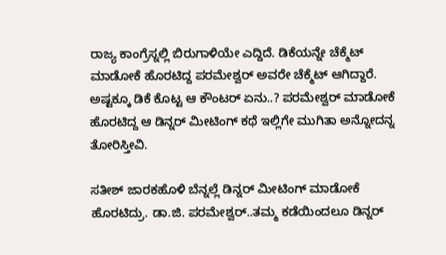ರಾಜ್ಯ ಕಾಂಗ್ರೆಸ್ನಲ್ಲಿ ಬಿರುಗಾಳಿಯೇ ಎದ್ದಿದೆ. ಡಿಕೆಯನ್ನೇ ಚೆಕ್ಮೆಟ್ ಮಾಡೋಕೆ ಹೊರಟಿದ್ದ ಪರಮೇಶ್ವರ್ ಅವರೇ ಚೆಕ್ಮೆಟ್ ಆಗಿದ್ದಾರೆ.  ಅಷ್ಟಕ್ಕೂ ಡಿಕೆ ಕೊಟ್ಟ ಆ ಕೌಂಟರ್ ಏನು..? ಪರಮೇಶ್ವರ್ ಮಾಡೋಕೆ ಹೊರಟಿದ್ದ ಆ ಡಿನ್ನರ್ ಮೀಟಿಂಗ್ ಕಥೆ ಇಲ್ಲಿಗೇ ಮುಗಿತಾ ಅನ್ನೋದನ್ನ ತೋರಿಸ್ತೀವಿ.

ಸತೀಶ್ ಜಾರಕಹೊಳಿ ಬೆನ್ನಲ್ಲೆ ಡಿನ್ನರ್ ಮೀಟಿಂಗ್ ಮಾಡೋಕೆ ಹೊರಟಿದ್ರು. ಡಾ.ಜಿ. ಪರಮೇಶ್ವರ್..ತಮ್ಮ ಕಡೆಯಿಂದಲೂ ಡಿನ್ನರ್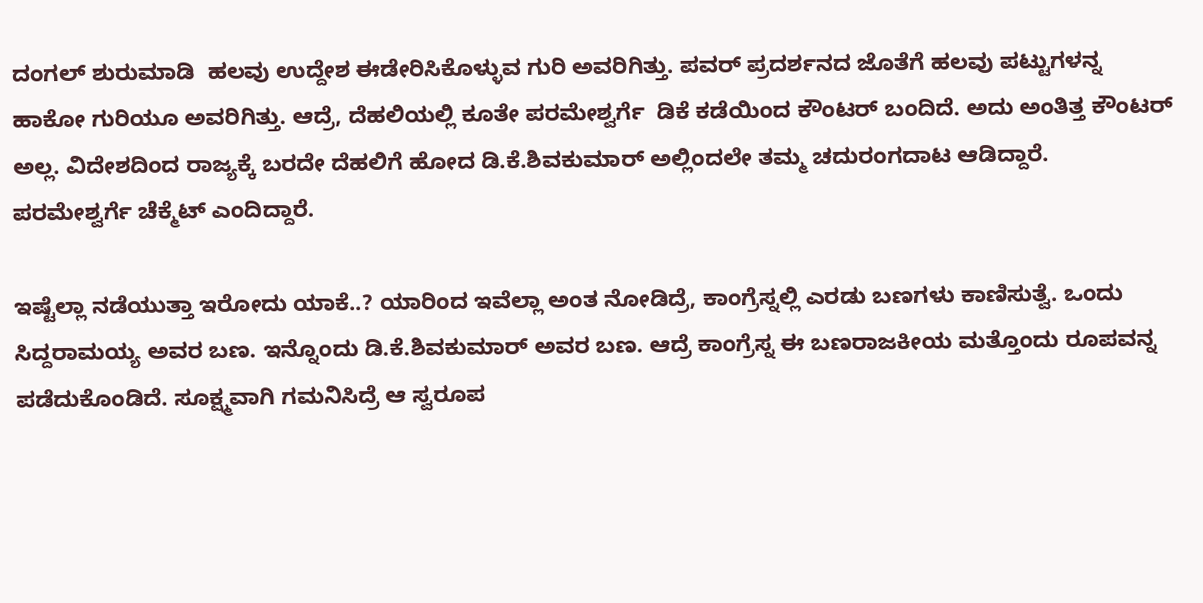ದಂಗಲ್ ಶುರುಮಾಡಿ  ಹಲವು ಉದ್ದೇಶ ಈಡೇರಿಸಿಕೊಳ್ಳುವ ಗುರಿ ಅವರಿಗಿತ್ತು. ಪವರ್ ಪ್ರದರ್ಶನದ ಜೊತೆಗೆ ಹಲವು ಪಟ್ಟುಗಳನ್ನ ಹಾಕೋ ಗುರಿಯೂ ಅವರಿಗಿತ್ತು. ಆದ್ರೆ, ದೆಹಲಿಯಲ್ಲಿ ಕೂತೇ ಪರಮೇಶ್ವರ್ಗೆ  ಡಿಕೆ ಕಡೆಯಿಂದ ಕೌಂಟರ್ ಬಂದಿದೆ. ಅದು ಅಂತಿತ್ತ ಕೌಂಟರ್ ಅಲ್ಲ. ವಿದೇಶದಿಂದ ರಾಜ್ಯಕ್ಕೆ ಬರದೇ ದೆಹಲಿಗೆ ಹೋದ ಡಿ.ಕೆ.ಶಿವಕುಮಾರ್ ಅಲ್ಲಿಂದಲೇ ತಮ್ಮ ಚದುರಂಗದಾಟ ಆಡಿದ್ದಾರೆ. ಪರಮೇಶ್ವರ್ಗೆ ಚೆಕ್ಮೆಟ್ ಎಂದಿದ್ದಾರೆ.

ಇಷ್ಟೆಲ್ಲಾ ನಡೆಯುತ್ತಾ ಇರೋದು ಯಾಕೆ..? ಯಾರಿಂದ ಇವೆಲ್ಲಾ ಅಂತ ನೋಡಿದ್ರೆ, ಕಾಂಗ್ರೆಸ್ನಲ್ಲಿ ಎರಡು ಬಣಗಳು ಕಾಣಿಸುತ್ವೆ. ಒಂದು ಸಿದ್ದರಾಮಯ್ಯ ಅವರ ಬಣ. ಇನ್ನೊಂದು ಡಿ.ಕೆ.ಶಿವಕುಮಾರ್ ಅವರ ಬಣ. ಆದ್ರೆ ಕಾಂಗ್ರೆಸ್ನ ಈ ಬಣರಾಜಕೀಯ ಮತ್ತೊಂದು ರೂಪವನ್ನ ಪಡೆದುಕೊಂಡಿದೆ. ಸೂಕ್ಷ್ಮವಾಗಿ ಗಮನಿಸಿದ್ರೆ ಆ ಸ್ವರೂಪ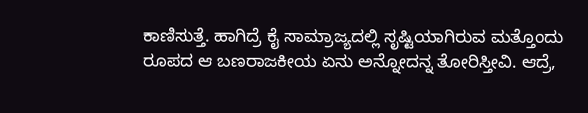ಕಾಣಿಸುತ್ತೆ. ಹಾಗಿದ್ರೆ ಕೈ ಸಾಮ್ರಾಜ್ಯದಲ್ಲಿ ಸೃಷ್ಟಿಯಾಗಿರುವ ಮತ್ತೊಂದು ರೂಪದ ಆ ಬಣರಾಜಕೀಯ ಏನು ಅನ್ನೋದನ್ನ ತೋರಿಸ್ತೀವಿ. ಆದ್ರೆ,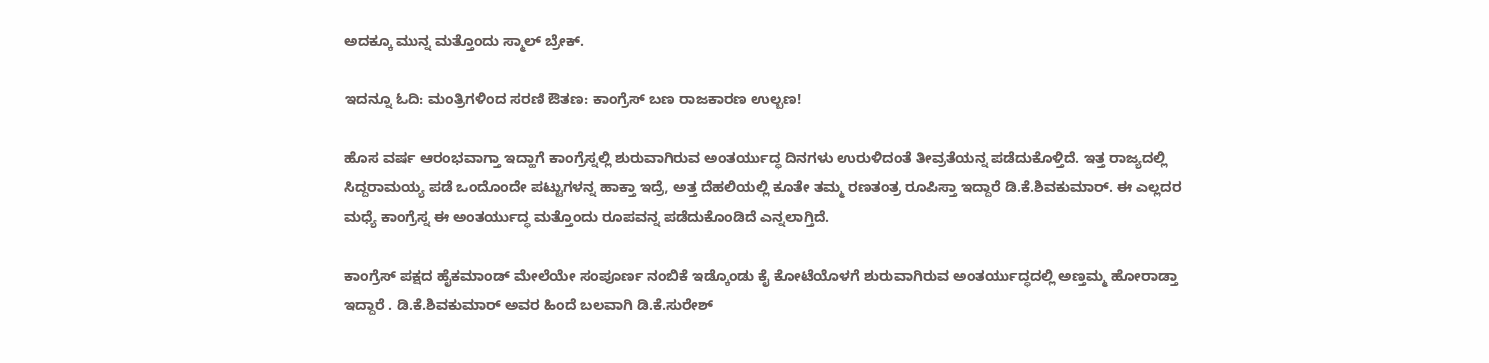ಅದಕ್ಕೂ ಮುನ್ನ ಮತ್ತೊಂದು ಸ್ಮಾಲ್ ಬ್ರೇಕ್.

ಇದನ್ನೂ ಓದಿ: ಮಂತ್ರಿಗಳಿಂದ ಸರಣಿ ಔತಣ: ಕಾಂಗ್ರೆಸ್‌ ಬಣ ರಾಜಕಾರಣ ಉಲ್ಬಣ!

ಹೊಸ ವರ್ಷ ಆರಂಭವಾಗ್ತಾ ಇದ್ಹಾಗೆ ಕಾಂಗ್ರೆಸ್ನಲ್ಲಿ ಶುರುವಾಗಿರುವ ಅಂತರ್ಯುದ್ಧ ದಿನಗಳು ಉರುಳಿದಂತೆ ತೀವ್ರತೆಯನ್ನ ಪಡೆದುಕೊಳ್ತಿದೆ. ಇತ್ತ ರಾಜ್ಯದಲ್ಲಿ ಸಿದ್ದರಾಮಯ್ಯ ಪಡೆ ಒಂದೊಂದೇ ಪಟ್ಟುಗಳನ್ನ ಹಾಕ್ತಾ ಇದ್ರೆ, ಅತ್ತ ದೆಹಲಿಯಲ್ಲಿ ಕೂತೇ ತಮ್ಮ ರಣತಂತ್ರ ರೂಪಿಸ್ತಾ ಇದ್ದಾರೆ ಡಿ.ಕೆ.ಶಿವಕುಮಾರ್. ಈ ಎಲ್ಲದರ ಮಧ್ಯೆ ಕಾಂಗ್ರೆಸ್ನ ಈ ಅಂತರ್ಯುದ್ಧ ಮತ್ತೊಂದು ರೂಪವನ್ನ ಪಡೆದುಕೊಂಡಿದೆ ಎನ್ನಲಾಗ್ತಿದೆ.

ಕಾಂಗ್ರೆಸ್ ಪಕ್ಷದ ಹೈಕಮಾಂಡ್ ಮೇಲೆಯೇ ಸಂಪೂರ್ಣ ನಂಬಿಕೆ ಇಡ್ಕೊಂಡು ಕೈ ಕೋಟೆಯೊಳಗೆ ಶುರುವಾಗಿರುವ ಅಂತರ್ಯುದ್ಧದಲ್ಲಿ ಅಣ್ತಮ್ಮ ಹೋರಾಡ್ತಾ ಇದ್ದಾರೆ . ಡಿ.ಕೆ.ಶಿವಕುಮಾರ್ ಅವರ ಹಿಂದೆ ಬಲವಾಗಿ ಡಿ.ಕೆ.ಸುರೇಶ್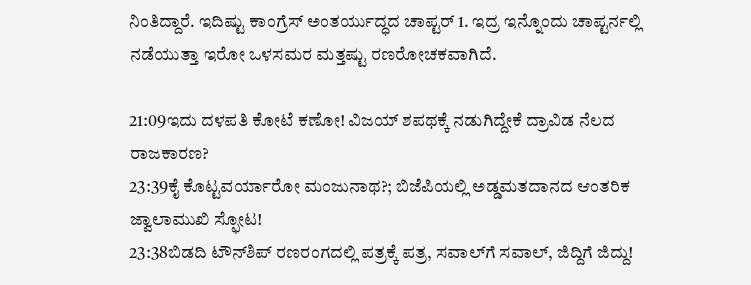ನಿಂತಿದ್ದಾರೆ. ಇದಿಷ್ಟು ಕಾಂಗ್ರೆಸ್ ಅಂತರ್ಯುದ್ಧದ ಚಾಪ್ಟರ್ 1. ಇದ್ರ ಇನ್ನೊಂದು ಚಾಪ್ಟರ್ನಲ್ಲಿ ನಡೆಯುತ್ತಾ ಇರೋ ಒಳಸಮರ ಮತ್ತಷ್ಟು ರಣರೋಚಕವಾಗಿದೆ.

21:09ಇದು ದಳಪತಿ ಕೋಟೆ ಕಣೋ! ವಿಜಯ್ ಶಪಥಕ್ಕೆ ನಡುಗಿದ್ದೇಕೆ ದ್ರಾವಿಡ ನೆಲದ ರಾಜಕಾರಣ?
23:39ಕೈ ಕೊಟ್ಟವರ್ಯಾರೋ ಮಂಜುನಾಥ?; ಬಿಜೆಪಿಯಲ್ಲಿ ಅಡ್ಡಮತದಾನದ ಆಂತರಿಕ ಜ್ವಾಲಾಮುಖಿ ಸ್ಫೋಟ!
23:38ಬಿಡದಿ ಟೌನ್‌ಶಿಪ್ ರಣರಂಗದಲ್ಲಿ ಪತ್ರಕ್ಕೆ ಪತ್ರ, ಸವಾಲ್‌ಗೆ ಸವಾಲ್, ಜಿದ್ದಿಗೆ ಜಿದ್ದು!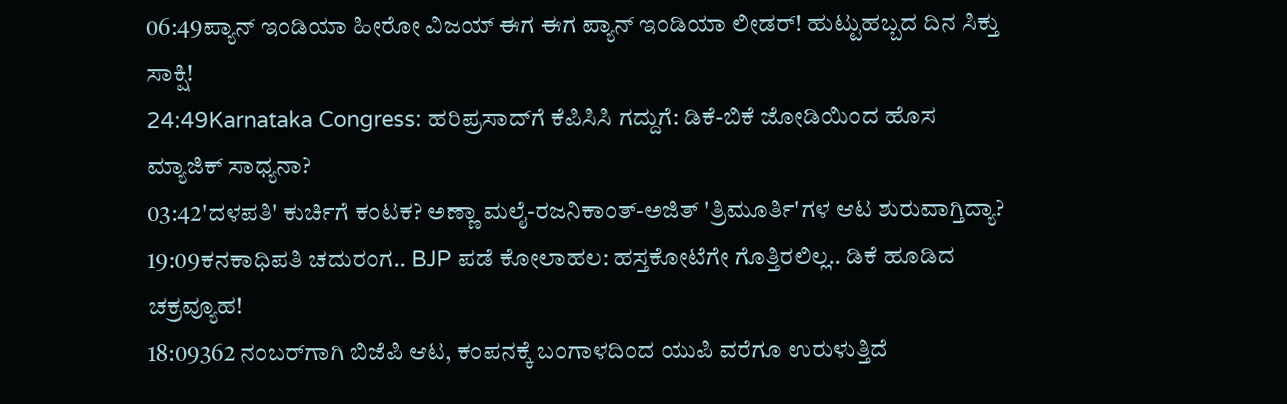06:49ಪ್ಯಾನ್ ಇಂಡಿಯಾ ಹೀರೋ ವಿಜಯ್ ಈಗ ಈಗ ಪ್ಯಾನ್ ಇಂಡಿಯಾ ಲೀಡರ್! ಹುಟ್ಟುಹಬ್ಬದ ದಿನ ಸಿಕ್ತು ಸಾಕ್ಷಿ!
24:49Karnataka Congress: ಹರಿಪ್ರಸಾದ್‌ಗೆ ಕೆಪಿಸಿಸಿ ಗದ್ದುಗೆ: ಡಿಕೆ-ಬಿಕೆ ಜೋಡಿಯಿಂದ ಹೊಸ ಮ್ಯಾಜಿಕ್ ಸಾಧ್ಯನಾ?
03:42'ದಳಪತಿ' ಕುರ್ಚಿಗೆ ಕಂಟಕ? ಅಣ್ಣಾ ಮಲೈ-ರಜನಿಕಾಂತ್-ಅಜಿತ್ 'ತ್ರಿಮೂರ್ತಿ'ಗಳ ಆಟ ಶುರುವಾಗ್ತಿದ್ಯಾ?
19:09ಕನಕಾಧಿಪತಿ ಚದುರಂಗ.. BJP ಪಡೆ ಕೋಲಾಹಲ: ಹಸ್ತಕೋಟೆಗೇ ಗೊತ್ತಿರಲಿಲ್ಲ.. ಡಿಕೆ ಹೂಡಿದ ಚಕ್ರವ್ಯೂಹ!
18:09362 ನಂಬರ್‌ಗಾಗಿ ಬಿಜೆಪಿ ಆಟ, ಕಂಪನಕ್ಕೆ ಬಂಗಾಳದಿಂದ ಯುಪಿ ವರೆಗೂ ಉರುಳುತ್ತಿದೆ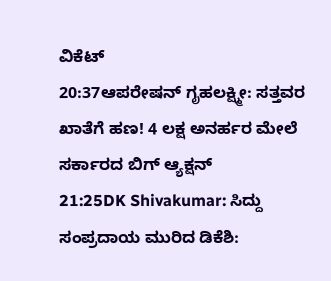ವಿಕೆಟ್
20:37ಆಪರೇಷನ್ ಗೃಹಲಕ್ಷ್ಮೀ: ಸತ್ತವರ ಖಾತೆಗೆ ಹಣ! 4 ಲಕ್ಷ ಅನರ್ಹರ ಮೇಲೆ ಸರ್ಕಾರದ ಬಿಗ್ ಆ್ಯಕ್ಷನ್
21:25DK Shivakumar: ಸಿದ್ದು ಸಂಪ್ರದಾಯ ಮುರಿದ ಡಿಕೆಶಿ: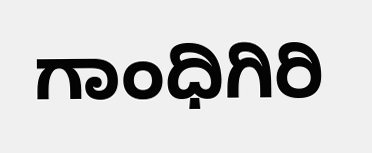ಗಾಂಧಿಗಿರಿ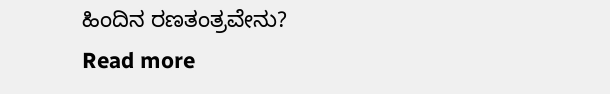ಹಿಂದಿನ ರಣತಂತ್ರವೇನು?
Read more